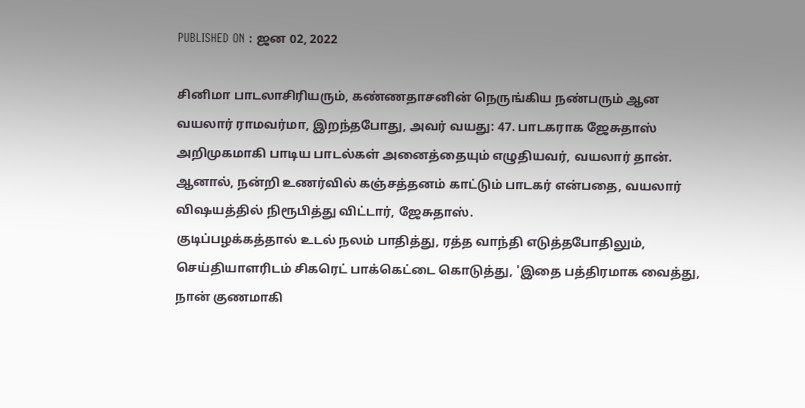PUBLISHED ON : ஜன 02, 2022

சினிமா பாடலாசிரியரும், கண்ணதாசனின் நெருங்கிய நண்பரும் ஆன வயலார் ராமவர்மா, இறந்தபோது, அவர் வயது: 47. பாடகராக ஜேசுதாஸ் அறிமுகமாகி பாடிய பாடல்கள் அனைத்தையும் எழுதியவர், வயலார் தான். ஆனால், நன்றி உணர்வில் கஞ்சத்தனம் காட்டும் பாடகர் என்பதை, வயலார் விஷயத்தில் நிரூபித்து விட்டார், ஜேசுதாஸ்.
குடிப்பழக்கத்தால் உடல் நலம் பாதித்து, ரத்த வாந்தி எடுத்தபோதிலும், செய்தியாளரிடம் சிகரெட் பாக்கெட்டை கொடுத்து, 'இதை பத்திரமாக வைத்து, நான் குணமாகி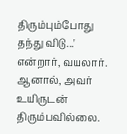திரும்பும்போது தந்து விடு...' என்றார், வயலார். ஆனால், அவர் உயிருடன் திரும்பவில்லை.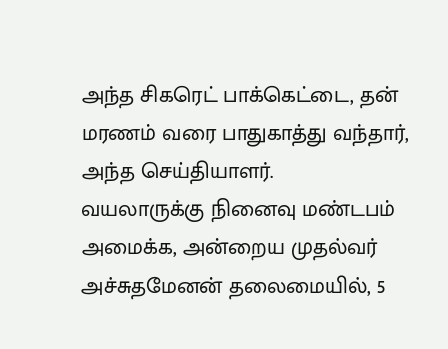அந்த சிகரெட் பாக்கெட்டை, தன் மரணம் வரை பாதுகாத்து வந்தார், அந்த செய்தியாளர்.
வயலாருக்கு நினைவு மண்டபம் அமைக்க, அன்றைய முதல்வர் அச்சுதமேனன் தலைமையில், 5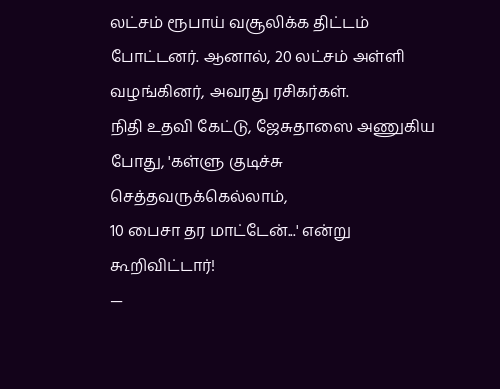லட்சம் ரூபாய் வசூலிக்க திட்டம் போட்டனர். ஆனால், 20 லட்சம் அள்ளி வழங்கினர், அவரது ரசிகர்கள்.
நிதி உதவி கேட்டு, ஜேசுதாஸை அணுகிய போது, 'கள்ளு குடிச்சு செத்தவருக்கெல்லாம்,
10 பைசா தர மாட்டேன்...' என்று கூறிவிட்டார்!
—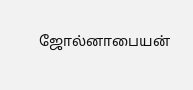ஜோல்னாபையன்